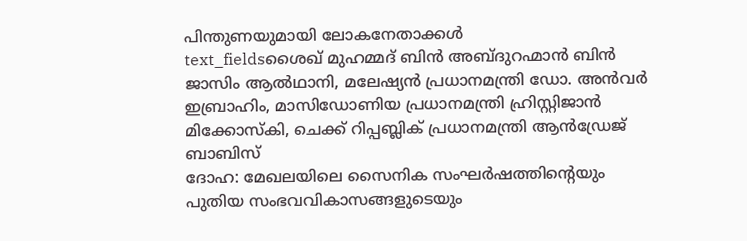പിന്തുണയുമായി ലോകനേതാക്കൾ
text_fieldsശൈഖ് മുഹമ്മദ് ബിൻ അബ്ദുറഹ്മാൻ ബിൻ ജാസിം ആൽഥാനി, മലേഷ്യൻ പ്രധാനമന്ത്രി ഡോ. അൻവർ ഇബ്രാഹിം, മാസിഡോണിയ പ്രധാനമന്ത്രി ഹ്രിസ്റ്റിജാൻ മിക്കോസ്കി, ചെക്ക് റിപ്പബ്ലിക് പ്രധാനമന്ത്രി ആൻഡ്രേജ് ബാബിസ്
ദോഹ: മേഖലയിലെ സൈനിക സംഘർഷത്തിന്റെയും പുതിയ സംഭവവികാസങ്ങളുടെയും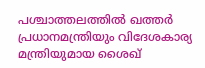പശ്ചാത്തലത്തിൽ ഖത്തർ പ്രധാനമന്ത്രിയും വിദേശകാര്യ മന്ത്രിയുമായ ശൈഖ്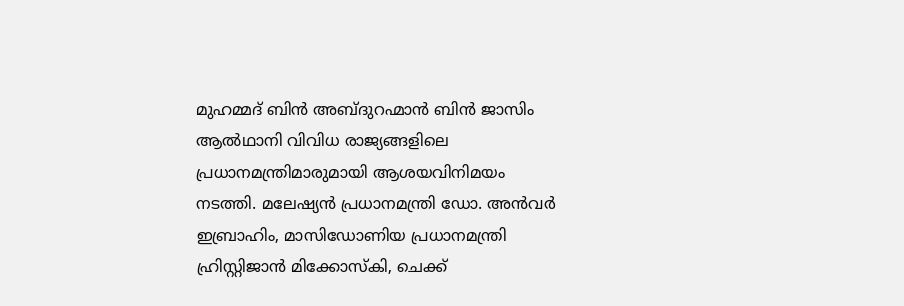മുഹമ്മദ് ബിൻ അബ്ദുറഹ്മാൻ ബിൻ ജാസിം ആൽഥാനി വിവിധ രാജ്യങ്ങളിലെ പ്രധാനമന്ത്രിമാരുമായി ആശയവിനിമയം നടത്തി. മലേഷ്യൻ പ്രധാനമന്ത്രി ഡോ. അൻവർ ഇബ്രാഹിം, മാസിഡോണിയ പ്രധാനമന്ത്രി ഹ്രിസ്റ്റിജാൻ മിക്കോസ്കി, ചെക്ക്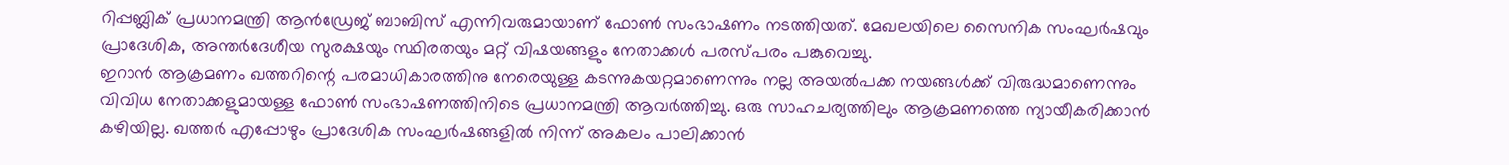റിപ്പബ്ലിക് പ്രധാനമന്ത്രി ആൻഡ്രേജ് ബാബിസ് എന്നിവരുമായാണ് ഫോൺ സംഭാഷണം നടത്തിയത്. മേഖലയിലെ സൈനിക സംഘർഷവും പ്രാദേശിക, അന്തർദേശീയ സുരക്ഷയും സ്ഥിരതയും മറ്റ് വിഷയങ്ങളും നേതാക്കൾ പരസ്പരം പങ്കുവെച്ചു.
ഇറാൻ ആക്രമണം ഖത്തറിന്റെ പരമാധികാരത്തിനു നേരെയുള്ള കടന്നുകയറ്റമാണെന്നും നല്ല അയൽപക്ക നയങ്ങൾക്ക് വിരുദ്ധമാണെന്നും വിവിധ നേതാക്കളുമായള്ള ഫോൺ സംഭാഷണത്തിനിടെ പ്രധാനമന്ത്രി ആവർത്തിച്ചു. ഒരു സാഹചര്യത്തിലും ആക്രമണത്തെ ന്യായീകരിക്കാൻ കഴിയില്ല. ഖത്തർ എപ്പോഴും പ്രാദേശിക സംഘർഷങ്ങളിൽ നിന്ന് അകലം പാലിക്കാൻ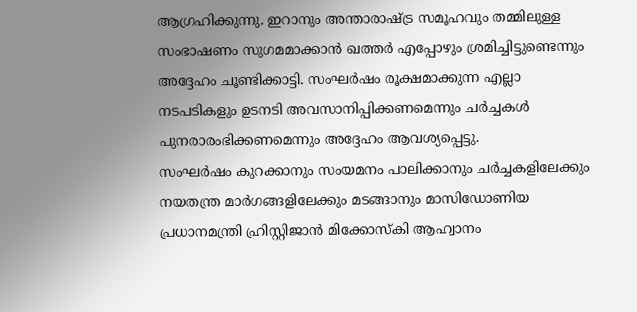ആഗ്രഹിക്കുന്നു. ഇറാനും അന്താരാഷ്ട്ര സമൂഹവും തമ്മിലുള്ള സംഭാഷണം സുഗമമാക്കാൻ ഖത്തർ എപ്പോഴും ശ്രമിച്ചിട്ടുണ്ടെന്നും അദ്ദേഹം ചൂണ്ടിക്കാട്ടി. സംഘർഷം രൂക്ഷമാക്കുന്ന എല്ലാ നടപടികളും ഉടനടി അവസാനിപ്പിക്കണമെന്നും ചർച്ചകൾ പുനരാരംഭിക്കണമെന്നും അദ്ദേഹം ആവശ്യപ്പെട്ടു.
സംഘർഷം കുറക്കാനും സംയമനം പാലിക്കാനും ചർച്ചകളിലേക്കും നയതന്ത്ര മാർഗങ്ങളിലേക്കും മടങ്ങാനും മാസിഡോണിയ പ്രധാനമന്ത്രി ഹ്രിസ്റ്റിജാൻ മിക്കോസ്കി ആഹ്വാനം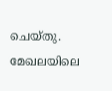ചെയ്തു. മേഖലയിലെ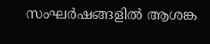സംഘർഷങ്ങളിൽ ആശങ്ക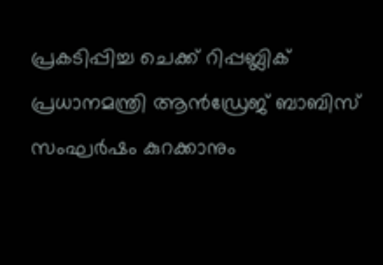പ്രകടിപ്പിച്ച ചെക്ക് റിപ്പബ്ലിക് പ്രധാനമന്ത്രി ആൻഡ്രേജ് ബാബിസ് സംഘർഷം കുറക്കാനും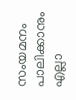സംയമനം പാലിക്കാനും എല്ലാ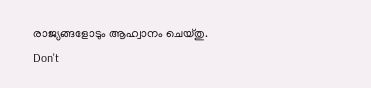രാജ്യങ്ങളോടും ആഹ്വാനം ചെയ്തു.
Don't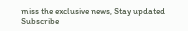miss the exclusive news, Stay updated
Subscribe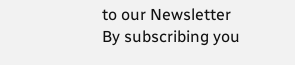to our Newsletter
By subscribing you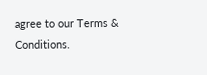agree to our Terms & Conditions.